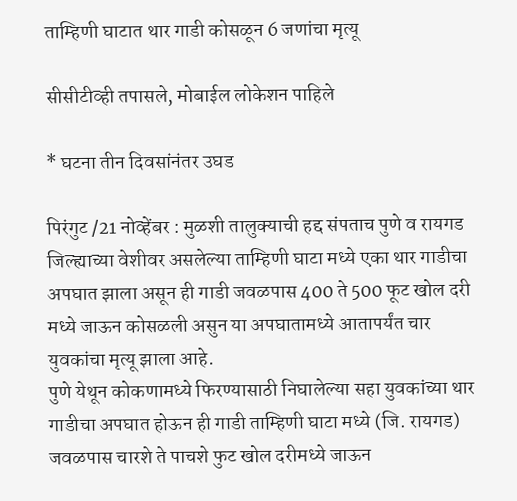ताम्हिणी घाटात थार गाडी कोसळून 6 जणांचा मृत्यू

सीसीटीव्ही तपासले, मोबाईल लोकेशन पाहिले

* घटना तीन दिवसांनंतर उघड

पिरंगुट /21 नोव्हेंबर : मुळशी तालुक्याची हद्द संपताच पुणे व रायगड जिल्ह्याच्या वेशीवर असलेल्या ताम्हिणी घाटा मध्ये एका थार गाडीचा अपघात झाला असून ही गाडी जवळपास 400 ते 500 फूट खोल दरी मध्ये जाऊन कोसळली असुन या अपघातामध्ये आतापर्यंत चार युवकांचा मृत्यू झाला आहे.
पुणे येथून कोकणामध्ये फिरण्यासाठी निघालेल्या सहा युवकांच्या थार गाडीचा अपघात होऊन ही गाडी ताम्हिणी घाटा मध्ये (जि. रायगड) जवळपास चारशे ते पाचशे फुट खोल दरीमध्ये जाऊन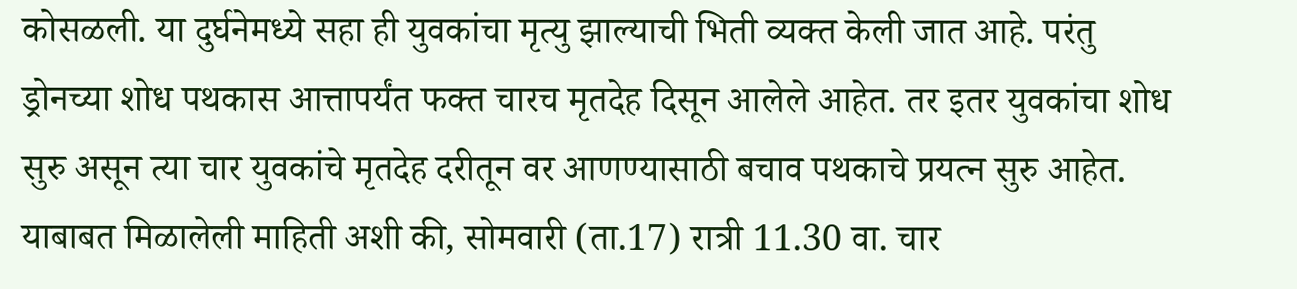कोसळली. या दुर्घनेमध्ये सहा ही युवकांचा मृत्यु झाल्याची भिती व्यक्त केली जात आहे. परंतु ड्रोनच्या शोध पथकास आत्तापर्यंत फक्त चारच मृतदेह दिसून आलेले आहेत. तर इतर युवकांचा शोध सुरु असून त्या चार युवकांचे मृतदेह दरीतून वर आणण्यासाठी बचाव पथकाचे प्रयत्न सुरु आहेत. याबाबत मिळालेली माहिती अशी की, सोमवारी (ता.17) रात्री 11.30 वा. चार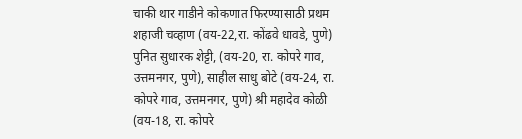चाकी थार गाडीने कोकणात फिरण्यासाठी प्रथम शहाजी चव्हाण (वय-22,रा. कोंढवे धावडे, पुणे) पुनित सुधारक शेट्टी, (वय-20, रा. कोपरे गाव, उत्तमनगर, पुणे), साहील साधु बोटे (वय-24, रा. कोपरे गाव, उत्तमनगर, पुणे) श्री महादेव कोळी (वय-18, रा. कोपरे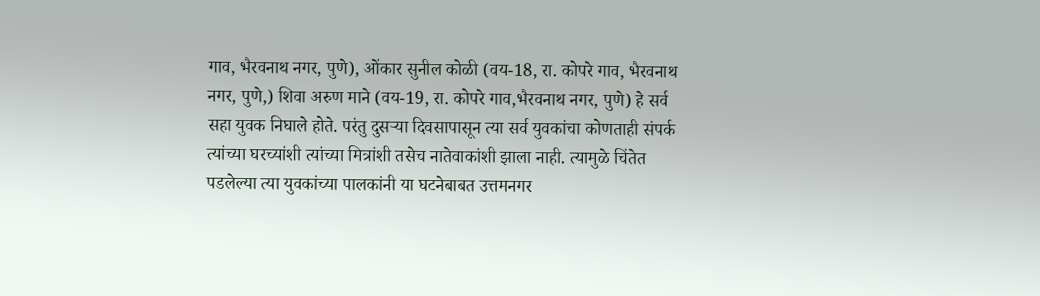गाव, भैरवनाथ नगर, पुणे), ओंकार सुनील कोळी (वय-18, रा. कोपरे गाव, भैरवनाथ नगर, पुणे,) शिवा अरुण माने (वय-19, रा. कोपरे गाव,भैरवनाथ नगर, पुणे) हे सर्व सहा युवक निघाले होते. परंतु दुसर्‍या दिवसापासून त्या सर्व युवकांचा कोणताही संपर्क त्यांच्या घरच्यांशी त्यांच्या मित्रांशी तसेच नातेवाकांशी झाला नाही. त्यामुळे चिंतेत पडलेल्या त्या युवकांच्या पालकांनी या घटनेबाबत उत्तमनगर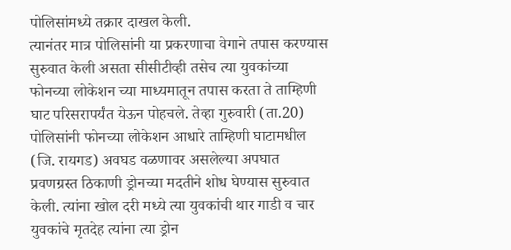पोलिसांमध्ये तक्रार दाखल केली.
त्यानंतर मात्र पोलिसांनी या प्रकरणाचा वेगाने तपास करण्यास सुरुवात केली असता सीसीटीव्ही तसेच त्या युवकांच्या फोनच्या लोकेशन च्या माध्यमातून तपास करता ते ताम्हिणी घाट परिसरापर्यंत येऊन पोहचले. तेव्हा गुरुवारी (ता.20) पोलिसांनी फोनच्या लोकेशन आधारे ताम्हिणी घाटामधील (जि. रायगड) अवघड वळणावर असलेल्या अपघात प्रवणग्रस्त ठिकाणी ड्रोनच्या मदतीने शोध घेण्यास सुरुवात केली. त्यांना खोल दरी मध्ये त्या युवकांची थार गाडी व चार युवकांचे मृतदेह त्यांना त्या ड्रोन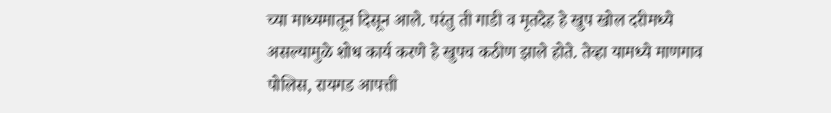च्या माध्यमातून दिसून आले. परंतु ती गाडी व मृतदेह हे खुप खोल दरीमध्ये असल्यामुळे शोध कार्य करणे हे खुपच कठीण झाले होते. तेव्हा यामध्ये माणगाव पोलिस, रायगड आपत्ती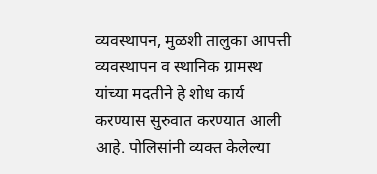व्यवस्थापन, मुळशी तालुका आपत्ती व्यवस्थापन व स्थानिक ग्रामस्थ यांच्या मदतीने हे शोध कार्य करण्यास सुरुवात करण्यात आली आहे. पोलिसांनी व्यक्त केलेल्या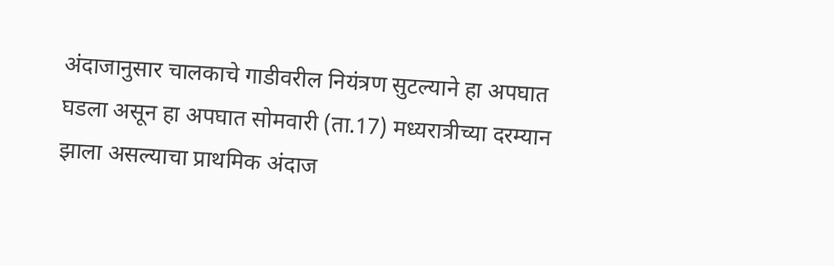अंदाजानुसार चालकाचे गाडीवरील नियंत्रण सुटल्याने हा अपघात घडला असून हा अपघात सोमवारी (ता.17) मध्यरात्रीच्या दरम्यान झाला असल्याचा प्राथमिक अंदाज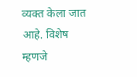व्यक्त केला जात आहे. विशेष म्हणजे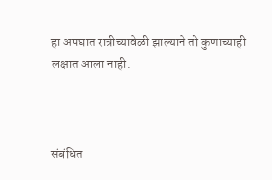हा अपघात रात्रीच्यावेळी झाल्याने तो कुणाच्याही लक्षात आला नाही.



संबंधित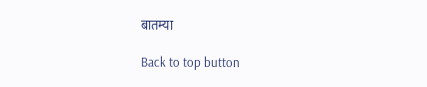बातम्या

Back to top button